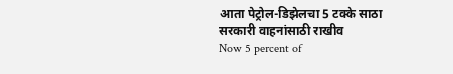आता पेट्रोल-डिझेलचा 5 टक्के साठा सरकारी वाहनांसाठी राखीव
Now 5 percent of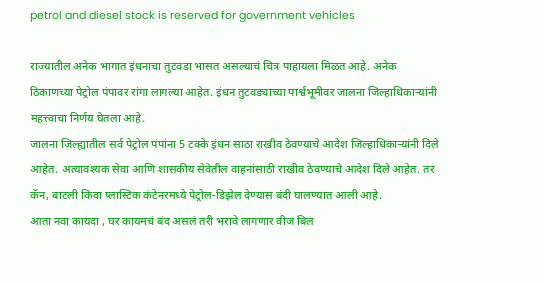petrol and diesel stock is reserved for government vehicles

राज्यातील अनेक भागात इंधनाचा तुटवडा भासत असल्याचं चित्र पाहायला मिळत आहे. अनेक ठिकाणच्या पेट्रोल पंपावर रांगा लागल्या आहेत. इंधन तुटवड्याच्या पार्श्वभूमीवर जालना जिल्हाधिकाऱ्यांनी महत्त्वाचा निर्णय घेतला आहे.
जालना जिल्ह्यातील सर्व पेट्रोल पंपांना 5 टक्के इंधन साठा राखीव ठेवण्याचे आदेश जिल्हाधिकाऱ्यांनी दिले आहेत. अत्यावश्यक सेवा आणि शासकीय सेवेतील वाहनांसाठी राखीव ठेवण्याचे आदेश दिले आहेत. तर कॅन, बाटली किंवा प्लास्टिक कंटेनरमध्ये पेट्रोल-डिझेल देण्यास बंदी घालण्यात आली आहे.
आता नवा कायदा , घर कायमचं बंद असलं तरी भरावे लागणार वीज बिल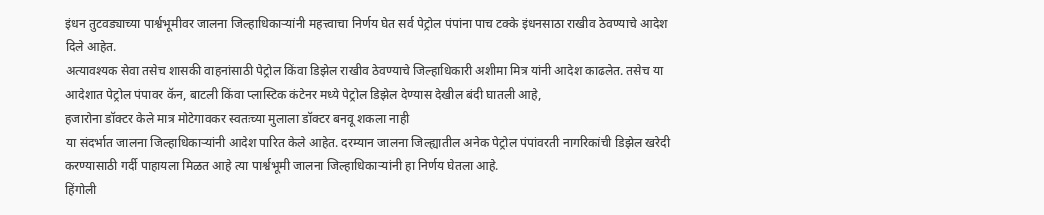इंधन तुटवड्याच्या पार्श्वभूमीवर जालना जिल्हाधिकाऱ्यांनी महत्त्वाचा निर्णय घेत सर्व पेट्रोल पंपांना पाच टक्के इंधनसाठा राखीव ठेवण्याचे आदेश दिले आहेत.
अत्यावश्यक सेवा तसेच शासकी वाहनांसाठी पेट्रोल किंवा डिझेल राखीव ठेवण्याचे जिल्हाधिकारी अशीमा मित्र यांनी आदेश काढलेत. तसेच या आदेशात पेट्रोल पंपावर कॅन, बाटली किंवा प्लास्टिक कंटेनर मध्ये पेट्रोल डिझेल देण्यास देखील बंदी घातली आहे,
हजारोना डॉक्टर केले मात्र मोटेगावकर स्वतःच्या मुलाला डॉक्टर बनवू शकला नाही
या संदर्भात जालना जिल्हाधिकाऱ्यांनी आदेश पारित केले आहेत. दरम्यान जालना जिल्ह्यातील अनेक पेट्रोल पंपांवरती नागरिकांची डिझेल खरेदी करण्यासाठी गर्दी पाहायला मिळत आहे त्या पार्श्वभूमी जालना जिल्हाधिकाऱ्यांनी हा निर्णय घेतला आहे.
हिंगोली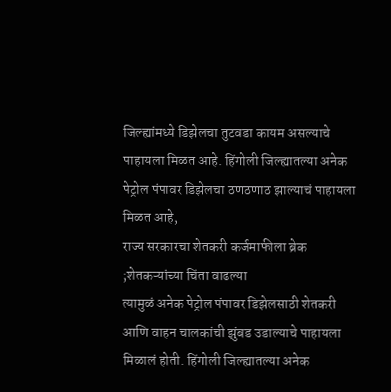जिल्ह्यांमध्ये डिझेलचा तुटवडा कायम असल्याचे पाहायला मिळत आहे. हिंगोली जिल्ह्यातल्या अनेक पेट्रोल पंपावर डिझेलचा ठणठणाठ झाल्याचं पाहायला मिळत आहे,
राज्य सरकारचा शेतकरी कर्जमाफीला ब्रेक ;शेतकऱ्यांच्या चिंता वाढल्या
त्यामुळं अनेक पेट्रोल पंपावर डिझेलसाठी शेतकरी आणि वाहन चालकांची झुंबड उडाल्याचे पाहायला मिळालं होती. हिंगोली जिल्ह्यातल्या अनेक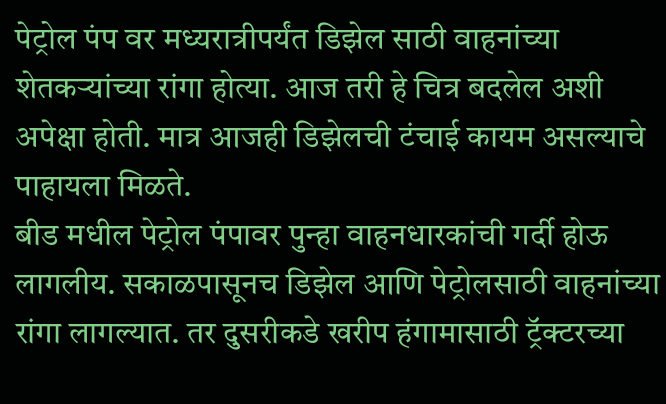पेट्रोल पंप वर मध्यरात्रीपर्यंत डिझेल साठी वाहनांच्या शेतकऱ्यांच्या रांगा होत्या. आज तरी हे चित्र बदलेल अशी अपेक्षा होती. मात्र आजही डिझेलची टंचाई कायम असल्याचे पाहायला मिळते.
बीड मधील पेट्रोल पंपावर पुन्हा वाहनधारकांची गर्दी होऊ लागलीय. सकाळपासूनच डिझेल आणि पेट्रोलसाठी वाहनांच्या रांगा लागल्यात. तर दुसरीकडे खरीप हंगामासाठी ट्रॅक्टरच्या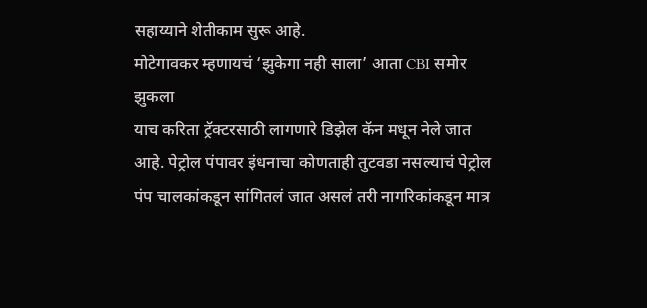सहाय्याने शेतीकाम सुरू आहे.
मोटेगावकर म्हणायचं ‘झुकेगा नही साला’ आता CBI समोर झुकला
याच करिता ट्रॅक्टरसाठी लागणारे डिझेल कॅन मधून नेले जात आहे. पेट्रोल पंपावर इंधनाचा कोणताही तुटवडा नसल्याचं पेट्रोल पंप चालकांकडून सांगितलं जात असलं तरी नागरिकांकडून मात्र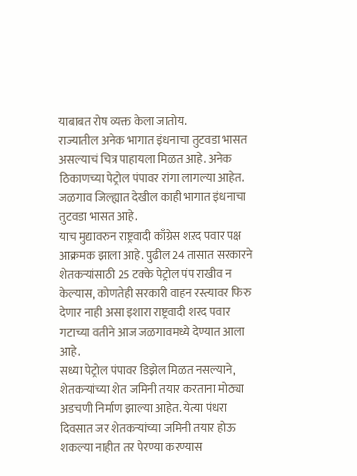याबाबत रोष व्यक्त केला जातोय.
राज्यातील अनेक भागात इंधनाचा तुटवडा भासत असल्याचं चित्र पाहायला मिळत आहे. अनेक ठिकाणच्या पेट्रोल पंपावर रांगा लागल्या आहेत. जळगाव जिल्ह्यात देखील काही भागात इंधनाचा तुटवडा भासत आहे.
याच मुद्यावरुन राष्ट्रवादी काँग्रेस शऱद पवार पक्ष आक्रमक झाला आहे. पुढील 24 तासात सरकारने शेतकऱ्यांसाठी 25 टक्के पेट्रोल पंप राखीव न केल्यास, कोणतेही सरकारी वाहन रस्त्यावर फिरु देणार नाही असा इशारा राष्ट्रवादी शरद पवार गटाच्या वतीने आज जळगावमध्ये देण्यात आला आहे.
सध्या पेट्रोल पंपावर डिझेल मिळत नसल्याने, शेतकऱ्यांच्या शेत जमिनी तयार करताना मोठ्या अडचणी निर्माण झाल्या आहेत. येत्या पंधरा दिवसात जर शेतकऱ्यांच्या जमिनी तयार होऊ शकल्या नाहीत तर पेरण्या करण्यास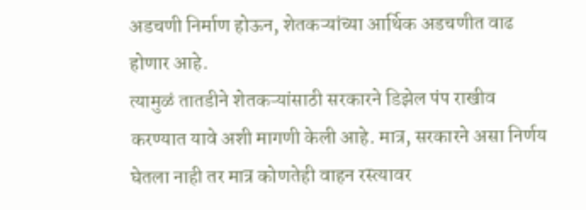अडचणी निर्माण होऊन, शेतकऱ्यांच्या आर्थिक अडचणीत वाढ होणार आहे.
त्यामुळं तातडीने शेतकऱ्यांसाठी सरकारने डिझेल पंप राखीव करण्यात यावे अशी मागणी केली आहे. मात्र, सरकारने असा निर्णय घेतला नाही तर मात्र कोणतेही वाहन रस्त्यावर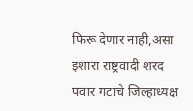फिरू देणार नाही,असा इशारा राष्ट्रवादी शरद पवार गटाचे जिल्हाध्यक्ष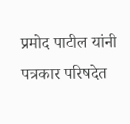प्रमोद पाटील यांनी पत्रकार परिषदेत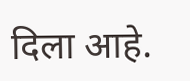दिला आहे.